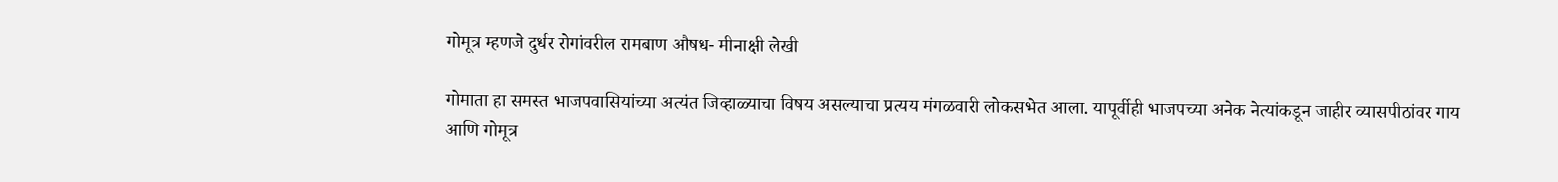गोमूत्र म्हणजे दुर्धर रोगांवरील रामबाण औषध- मीनाक्षी लेखी

गोमाता हा समस्त भाजपवासियांच्या अत्यंत जिव्हाळ्याचा विषय असल्याचा प्रत्यय मंगळवारी लोकसभेत आला. यापूर्वीही भाजपच्या अनेक नेत्यांकडून जाहीर व्यासपीठांवर गाय आणि गोमूत्र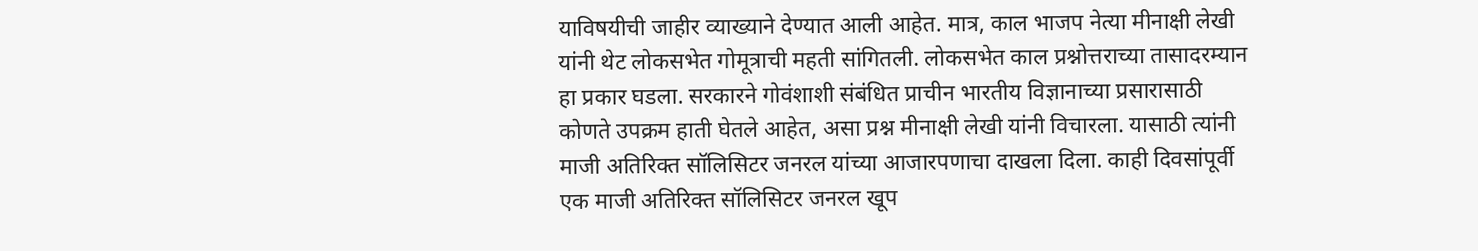याविषयीची जाहीर व्याख्याने देण्यात आली आहेत. मात्र, काल भाजप नेत्या मीनाक्षी लेखी यांनी थेट लोकसभेत गोमूत्राची महती सांगितली. लोकसभेत काल प्रश्नोत्तराच्या तासादरम्यान हा प्रकार घडला. सरकारने गोवंशाशी संबंधित प्राचीन भारतीय विज्ञानाच्या प्रसारासाठी कोणते उपक्रम हाती घेतले आहेत, असा प्रश्न मीनाक्षी लेखी यांनी विचारला. यासाठी त्यांनी माजी अतिरिक्त सॉलिसिटर जनरल यांच्या आजारपणाचा दाखला दिला. काही दिवसांपूर्वी एक माजी अतिरिक्त सॉलिसिटर जनरल खूप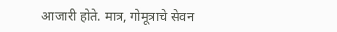आजारी होते. मात्र, गोमूत्राचे सेवन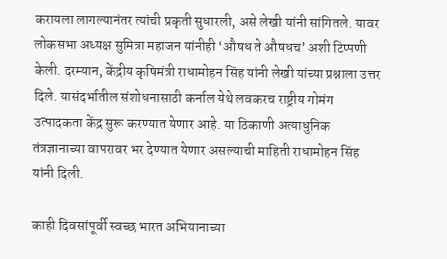करायला लागल्यानंतर त्यांची प्रकृती सुधारली, असे लेखी यांनी सांगितले. यावर लोकसभा अध्यक्ष सुमित्रा महाजन यांनीही ‘औषध ते औषधच’ अशी टिप्पणी केली. दरम्यान, केंद्रीय कृषिमंत्री राधामोहन सिंह यांनी लेखी यांच्या प्रश्नाला उत्तर दिले. यासंदर्भातील संशोधनासाठी कर्नाल येथे लवकरच राष्ट्रीय गोमंग उत्पादकता केंद्र सुरू करण्यात येणार आहे. या ठिकाणी अत्याधुनिक तंत्रज्ञानाच्या वापरावर भर देण्यात येणार असल्याची माहिती राधामोहन सिंह यांनी दिली.

काही दिवसांपूर्वी स्वच्छ भारत अभियानाच्या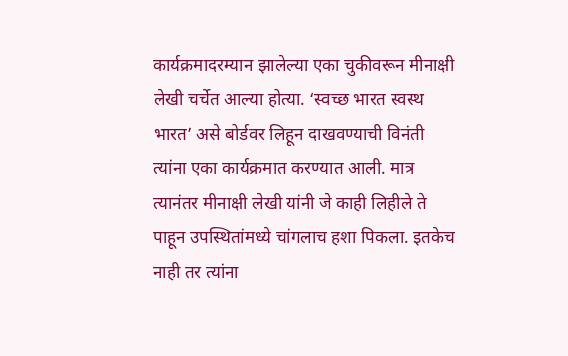कार्यक्रमादरम्यान झालेल्या एका चुकीवरून मीनाक्षी लेखी चर्चेत आल्या होत्या. ‘स्वच्छ भारत स्वस्थ भारत’ असे बोर्डवर लिहून दाखवण्याची विनंती त्यांना एका कार्यक्रमात करण्यात आली. मात्र त्यानंतर मीनाक्षी लेखी यांनी जे काही लिहीले ते पाहून उपस्थितांमध्ये चांगलाच हशा पिकला. इतकेच नाही तर त्यांना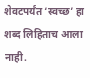शेवटपर्यंत ‘स्वच्छ’ हा शब्द लिहिताच आला नाही.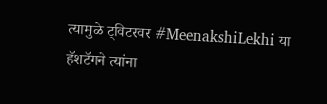त्यामुळे ट्विटरवर #MeenakshiLekhi या हॅशटॅगने त्यांना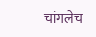चांगलेच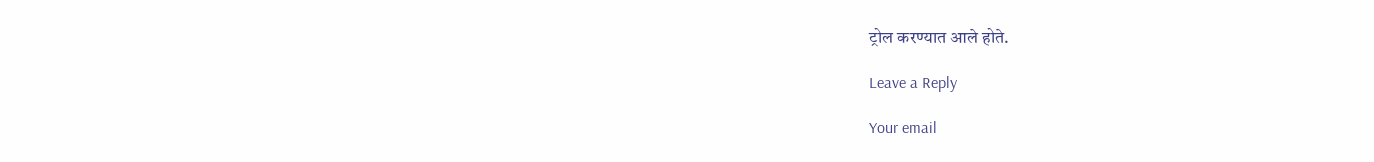ट्रोल करण्यात आले होते.

Leave a Reply

Your email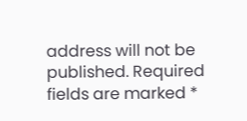address will not be published. Required fields are marked *